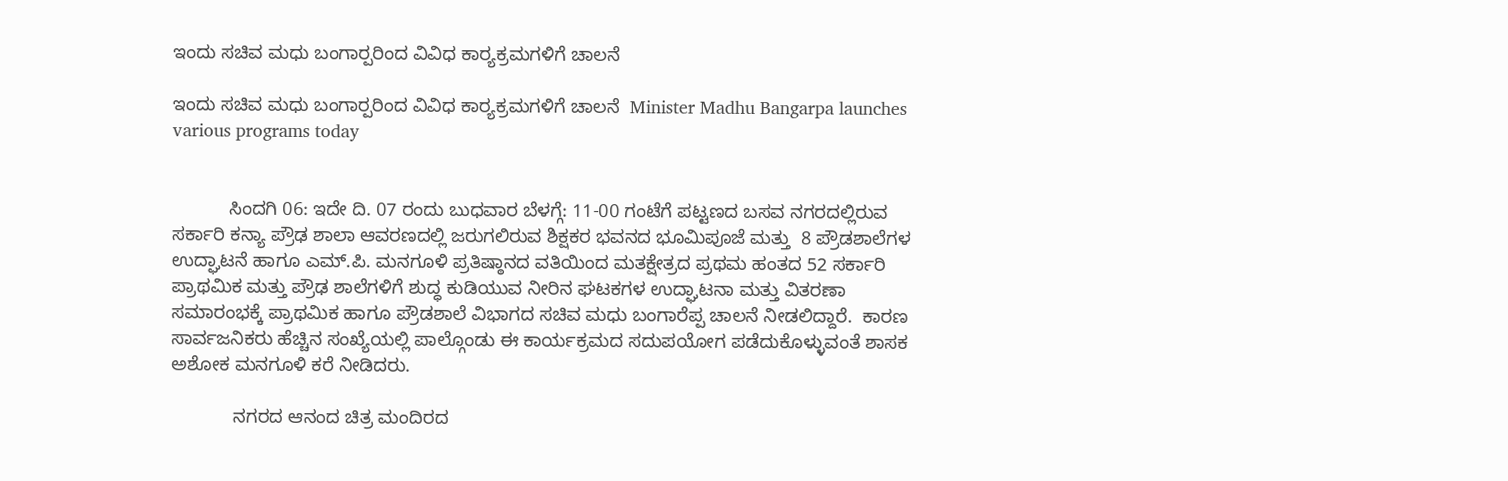ಇಂದು ಸಚಿವ ಮಧು ಬಂಗಾರ‍್ಪರಿಂದ ವಿವಿಧ ಕಾರ‌್ಯಕ್ರಮಗಳಿಗೆ ಚಾಲನೆ

ಇಂದು ಸಚಿವ ಮಧು ಬಂಗಾರ‍್ಪರಿಂದ ವಿವಿಧ ಕಾರ‌್ಯಕ್ರಮಗಳಿಗೆ ಚಾಲನೆ  Minister Madhu Bangarpa launches various programs today


           ಸಿಂದಗಿ 06: ಇದೇ ದಿ. 07 ರಂದು ಬುಧವಾರ ಬೆಳಗ್ಗೆ: 11-00 ಗಂಟೆಗೆ ಪಟ್ಟಣದ ಬಸವ ನಗರದಲ್ಲಿರುವ ಸರ್ಕಾರಿ ಕನ್ಯಾ ಪ್ರೌಢ ಶಾಲಾ ಆವರಣದಲ್ಲಿ ಜರುಗಲಿರುವ ಶಿಕ್ಷಕರ ಭವನದ ಭೂಮಿಪೂಜೆ ಮತ್ತು  8 ಪ್ರೌಡಶಾಲೆಗಳ ಉದ್ಘಾಟನೆ ಹಾಗೂ ಎಮ್‌.ಪಿ. ಮನಗೂಳಿ ಪ್ರತಿಷ್ಠಾನದ ವತಿಯಿಂದ ಮತಕ್ಷೇತ್ರದ ಪ್ರಥಮ ಹಂತದ 52 ಸರ್ಕಾರಿ ಪ್ರಾಥಮಿಕ ಮತ್ತು ಪ್ರೌಢ ಶಾಲೆಗಳಿಗೆ ಶುದ್ಧ ಕುಡಿಯುವ ನೀರಿನ ಘಟಕಗಳ ಉದ್ಘಾಟನಾ ಮತ್ತು ವಿತರಣಾ ಸಮಾರಂಭಕ್ಕೆ ಪ್ರಾಥಮಿಕ ಹಾಗೂ ಪ್ರೌಡಶಾಲೆ ವಿಭಾಗದ ಸಚಿವ ಮಧು ಬಂಗಾರೆಪ್ಪ ಚಾಲನೆ ನೀಡಲಿದ್ದಾರೆ.  ಕಾರಣ ಸಾರ್ವಜನಿಕರು ಹೆಚ್ಚಿನ ಸಂಖ್ಯೆಯಲ್ಲಿ ಪಾಲ್ಗೊಂಡು ಈ ಕಾರ್ಯಕ್ರಮದ ಸದುಪಯೋಗ ಪಡೆದುಕೊಳ್ಳುವಂತೆ ಶಾಸಕ ಅಶೋಕ ಮನಗೂಳಿ ಕರೆ ನೀಡಿದರು.

            ನಗರದ ಆನಂದ ಚಿತ್ರ ಮಂದಿರದ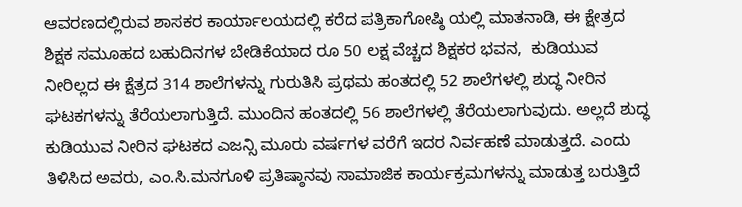ಆವರಣದಲ್ಲಿರುವ ಶಾಸಕರ ಕಾರ್ಯಾಲಯದಲ್ಲಿ ಕರೆದ ಪತ್ರಿಕಾಗೋಷ್ಠಿ ಯಲ್ಲಿ ಮಾತನಾಡಿ, ಈ ಕ್ಷೇತ್ರದ ಶಿಕ್ಷಕ ಸಮೂಹದ ಬಹುದಿನಗಳ ಬೇಡಿಕೆಯಾದ ರೂ 50 ಲಕ್ಷ ವೆಚ್ಚದ ಶಿಕ್ಷಕರ ಭವನ,  ಕುಡಿಯುವ ನೀರಿಲ್ಲದ ಈ ಕ್ಷೆತ್ರದ 314 ಶಾಲೆಗಳನ್ನು ಗುರುತಿಸಿ ಪ್ರಥಮ ಹಂತದಲ್ಲಿ 52 ಶಾಲೆಗಳಲ್ಲಿ ಶುದ್ಧ ನೀರಿನ ಘಟಕಗಳನ್ನು ತೆರೆಯಲಾಗುತ್ತಿದೆ. ಮುಂದಿನ ಹಂತದಲ್ಲಿ 56 ಶಾಲೆಗಳಲ್ಲಿ ತೆರೆಯಲಾಗುವುದು. ಅಲ್ಲದೆ ಶುದ್ಧ ಕುಡಿಯುವ ನೀರಿನ ಘಟಕದ ಎಜನ್ಸಿ ಮೂರು ವರ್ಷಗಳ ವರೆಗೆ ಇದರ ನಿರ್ವಹಣೆ ಮಾಡುತ್ತದೆ. ಎಂದು ತಿಳಿಸಿದ ಅವರು, ಎಂ.ಸಿ.ಮನಗೂಳಿ ಪ್ರತಿಷ್ಠಾನವು ಸಾಮಾಜಿಕ ಕಾರ್ಯಕ್ರಮಗಳನ್ನು ಮಾಡುತ್ತ ಬರುತ್ತಿದೆ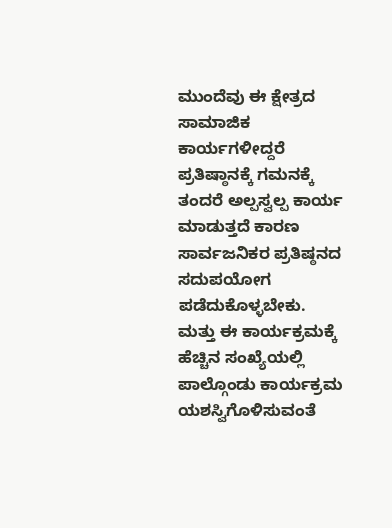ಮುಂದೆವು ಈ ಕ್ಷೇತ್ರದ ಸಾಮಾಜಿಕ ಕಾರ್ಯಗಳೀದ್ದರೆ ಪ್ರತಿಷ್ಠಾನಕ್ಕೆ ಗಮನಕ್ಕೆ ತಂದರೆ ಅಲ್ಪಸ್ವಲ್ಪ ಕಾರ್ಯ ಮಾಡುತ್ತದೆ ಕಾರಣ ಸಾರ್ವಜನಿಕರ ಪ್ರತಿಷ್ಠನದ ಸದುಪಯೋಗ ಪಡೆದುಕೊಳ್ಳಬೇಕು. ಮತ್ತು ಈ ಕಾರ್ಯಕ್ರಮಕ್ಕೆ ಹೆಚ್ಚಿನ ಸಂಖ್ಯೆಯಲ್ಲಿ ಪಾಲ್ಗೊಂಡು ಕಾರ್ಯಕ್ರಮ ಯಶಸ್ವಿಗೊಳಿಸುವಂತೆ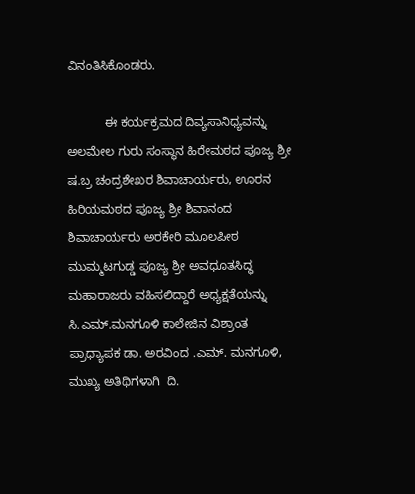ವಿನಂತಿಸಿಕೊಂಡರು.

           ಈ ಕರ್ಯಕ್ರಮದ ದಿವ್ಯಸಾನಿಧ್ಯವನ್ನು ಅಲಮೇಲ ಗುರು ಸಂಸ್ಥಾನ ಹಿರೇಮಠದ ಪೂಜ್ಯ ಶ್ರೀ ಷ.ಬ್ರ ಚಂದ್ರಶೇಖರ ಶಿವಾಚಾರ್ಯರು, ಊರನ ಹಿರಿಯಮಠದ ಪೂಜ್ಯ ಶ್ರೀ ಶಿವಾನಂದ ಶಿವಾಚಾರ್ಯರು ಅರಕೇರಿ ಮೂಲಪೀಠ ಮುಮ್ಮಟಗುಡ್ಡ ಪೂಜ್ಯ ಶ್ರೀ ಅವಧೂತಸಿದ್ಧ ಮಹಾರಾಜರು ವಹಿಸಲಿದ್ದಾರೆ ಅಧ್ಯಕ್ಷತೆಯನ್ನು ಸಿ.ಎಮ್‌.ಮನಗೂಳಿ ಕಾಲೇಜಿನ ವಿಶ್ರಾಂತ ಪ್ರಾಧ್ಯಾಪಕ ಡಾ. ಅರವಿಂದ .ಎಮ್‌. ಮನಗೂಳಿ, ಮುಖ್ಯ ಅತಿಥಿಗಳಾಗಿ  ದಿ.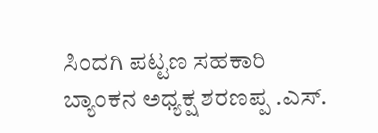ಸಿಂದಗಿ ಪಟ್ಟಣ ಸಹಕಾರಿ ಬ್ಯಾಂಕನ ಅಧ್ಯಕ್ಷ ಶರಣಪ್ಪ .ಎಸ್‌.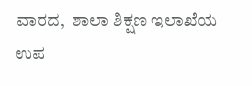ವಾರದ,  ಶಾಲಾ ಶಿಕ್ಷಣ ಇಲಾಖೆಯ ಉಪ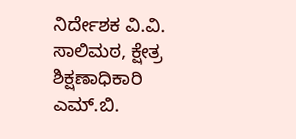ನಿರ್ದೇಶಕ ವಿ.ವಿ. ಸಾಲಿಮಠ, ಕ್ಷೇತ್ರ ಶಿಕ್ಷಣಾಧಿಕಾರಿ ಎಮ್‌.ಬಿ.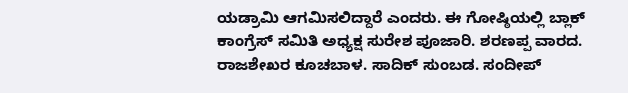ಯಡ್ರಾಮಿ ಆಗಮಿಸಲಿದ್ದಾರೆ ಎಂದರು. ಈ ಗೋಷ್ಠಿಯಲ್ಲಿ ಬ್ಲಾಕ್ ಕಾಂಗ್ರೆಸ್ ಸಮಿತಿ ಅಧ್ಯಕ್ಷ ಸುರೇಶ ಪೂಜಾರಿ. ಶರಣಪ್ಪ ವಾರದ. ರಾಜಶೇಖರ ಕೂಚಬಾಳ. ಸಾದಿಕ್ ಸುಂಬಡ. ಸಂದೀಪ್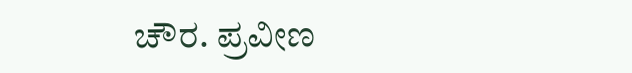ಚೌರ. ಪ್ರವೀಣ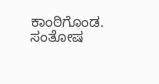ಕಾಂಠಿಗೊಂಡ. ಸಂತೋಷ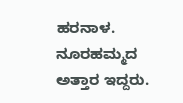ಹರನಾಳ. ನೂರಹಮ್ಮದ ಅತ್ತಾರ ಇದ್ದರು.